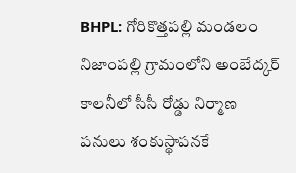BHPL: గోరికొత్తపల్లి మండలం నిజాంపల్లి గ్రామంలోని అంబేద్కర్ కాలనీలో సీసీ రోడ్డు నిర్మాణ పనులు శంకుస్థాపనకే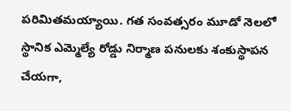పరిమితమయ్యాయి. గత సంవత్సరం మూడో నెలలో స్థానిక ఎమ్మెల్యే రోడ్డు నిర్మాణ పనులకు శంకుస్థాపన చేయగా,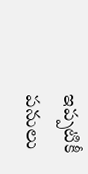ఇప్పటికీ పనులు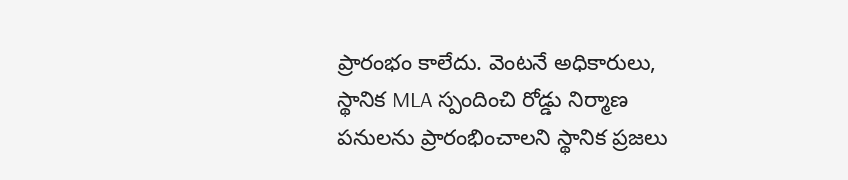ప్రారంభం కాలేదు. వెంటనే అధికారులు, స్థానిక MLA స్పందించి రోడ్డు నిర్మాణ పనులను ప్రారంభించాలని స్థానిక ప్రజలు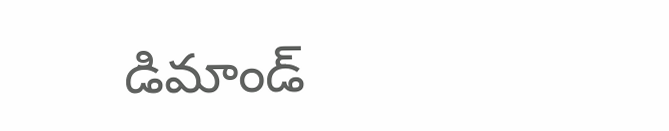డిమాండ్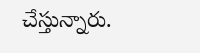చేస్తున్నారు.